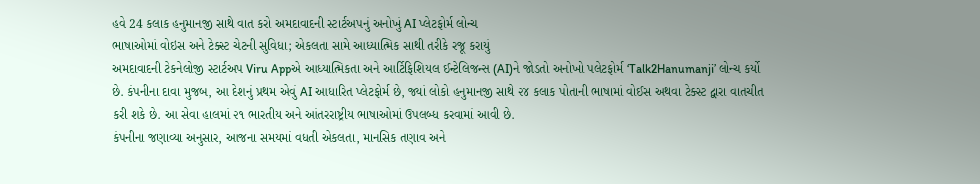હવે 24 કલાક હનુમાનજી સાથે વાત કરો અમદાવાદની સ્ટાર્ટઅપનું અનોખું AI પ્લેટફોર્મ લોન્ચ
ભાષાઓમાં વોઇસ અને ટેક્સ્ટ ચેટની સુવિધા; એકલતા સામે આધ્યાત્મિક સાથી તરીકે રજૂ કરાયું
અમદાવાદની ટેકનેલોજી સ્ટાર્ટઅપ Viru Appએ આધ્યાત્મિકતા અને આર્ટિફિશિયલ ઈન્ટેલિજન્સ (AI)ને જોડતો અનોખો પલેટફોર્મ ‘Talk2Hanumanji’ લોન્ચ કર્યો છે. કંપનીના દાવા મુજબ, આ દેશનું પ્રથમ એવું AI આધારિત પ્લેટફોર્મ છે, જ્યાં લોકો હનુમાનજી સાથે ૨૪ કલાક પોતાની ભાષામાં વોઈસ અથવા ટેક્સ્ટ દ્વારા વાતચીત કરી શકે છે. આ સેવા હાલમાં ૨૧ ભારતીય અને આંતરરાષ્ટ્રીય ભાષાઓમાં ઉપલબ્ધ કરવામાં આવી છે.
કંપનીના જણાવ્યા અનુસાર, આજના સમયમાં વધતી એકલતા, માનસિક તણાવ અને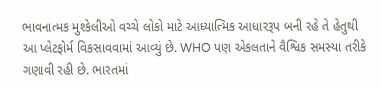ભાવનાત્મક મુશ્કેલીઓ વચ્ચે લોકો માટે આધ્યાત્મિક આધારરૂપ બની રહે તે હેતુથી આ પ્લેટફોર્મ વિકસાવવામાં આવ્યું છે. WHO પણ એકલતાને વૈશ્વિક સમસ્યા તરીકે ગણાવી રહી છે. ભારતમાં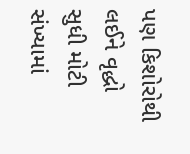પણ કિશોરોથી લઈને વૃદ્ધો સુધી મોટી સંખ્યામાં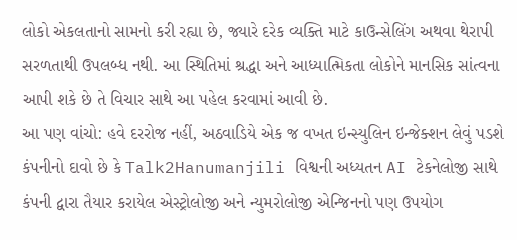લોકો એકલતાનો સામનો કરી રહ્યા છે, જ્યારે દરેક વ્યક્તિ માટે કાઉન્સેલિંગ અથવા થેરાપી સરળતાથી ઉપલબ્ધ નથી. આ સ્થિતિમાં શ્રદ્ધા અને આધ્યાત્મિકતા લોકોને માનસિક સાંત્વના આપી શકે છે તે વિચાર સાથે આ પહેલ કરવામાં આવી છે.
આ પણ વાંચો: હવે દરરોજ નહીં, અઠવાડિયે એક જ વખત ઇન્સ્યુલિન ઇન્જેક્શન લેવું પડશે
કંપનીનો દાવો છે કે Talk2Hanumanjili વિશ્વની અધ્યતન AI ટેકનેલોજી સાથે કંપની દ્વારા તૈયાર કરાયેલ એસ્ટ્રોલોજી અને ન્યુમરોલોજી એન્જિનનો પણ ઉપયોગ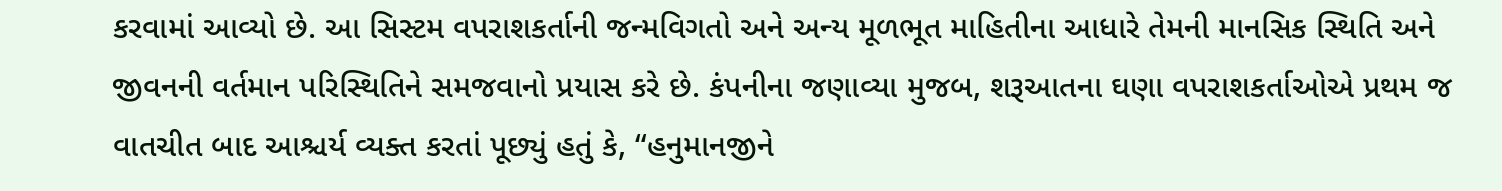કરવામાં આવ્યો છે. આ સિસ્ટમ વપરાશકર્તાની જન્મવિગતો અને અન્ય મૂળભૂત માહિતીના આધારે તેમની માનસિક સ્થિતિ અને જીવનની વર્તમાન પરિસ્થિતિને સમજવાનો પ્રયાસ કરે છે. કંપનીના જણાવ્યા મુજબ, શરૂઆતના ઘણા વપરાશકર્તાઓએ પ્રથમ જ વાતચીત બાદ આશ્ચર્ય વ્યક્ત કરતાં પૂછ્યું હતું કે, “હનુમાનજીને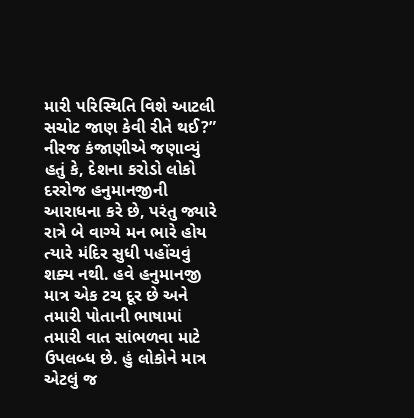મારી પરિસ્થિતિ વિશે આટલી સચોટ જાણ કેવી રીતે થઈ?” નીરજ કંજાણીએ જણાવ્યું હતું કે, દેશના કરોડો લોકો દરરોજ હનુમાનજીની આરાધના કરે છે, પરંતુ જ્યારે રાત્રે બે વાગ્યે મન ભારે હોય ત્યારે મંદિર સુધી પહોંચવું શક્ય નથી. હવે હનુમાનજી માત્ર એક ટચ દૂર છે અને તમારી પોતાની ભાષામાં તમારી વાત સાંભળવા માટે ઉપલબ્ધ છે. હું લોકોને માત્ર એટલું જ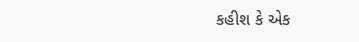કહીશ કે એક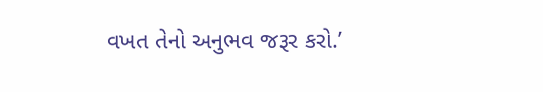વખત તેનો અનુભવ જરૂર કરો.’